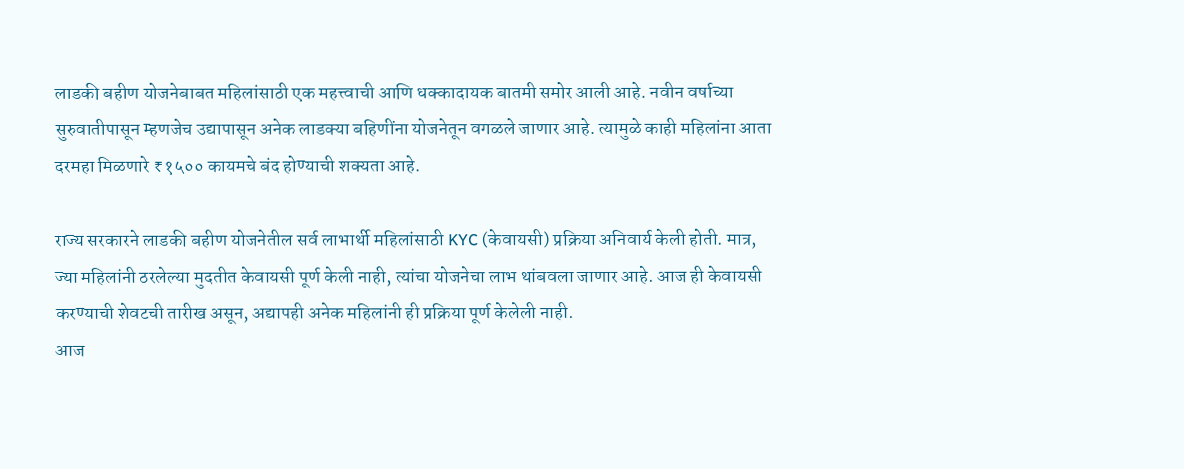लाडकी बहीण योजनेबाबत महिलांसाठी एक महत्त्वाची आणि धक्कादायक बातमी समोर आली आहे. नवीन वर्षाच्या सुरुवातीपासून म्हणजेच उद्यापासून अनेक लाडक्या बहिणींना योजनेतून वगळले जाणार आहे. त्यामुळे काही महिलांना आता दरमहा मिळणारे ₹१५०० कायमचे बंद होण्याची शक्यता आहे.

राज्य सरकारने लाडकी बहीण योजनेतील सर्व लाभार्थी महिलांसाठी KYC (केवायसी) प्रक्रिया अनिवार्य केली होती. मात्र, ज्या महिलांनी ठरलेल्या मुदतीत केवायसी पूर्ण केली नाही, त्यांचा योजनेचा लाभ थांबवला जाणार आहे. आज ही केवायसी करण्याची शेवटची तारीख असून, अद्यापही अनेक महिलांनी ही प्रक्रिया पूर्ण केलेली नाही.
आज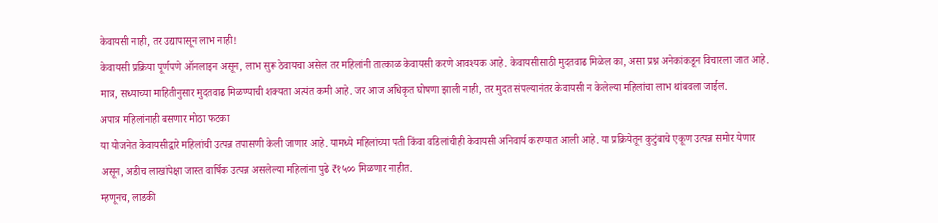केवायसी नाही, तर उद्यापासून लाभ नाही!
केवायसी प्रक्रिया पूर्णपणे ऑनलाइन असून, लाभ सुरू ठेवायचा असेल तर महिलांनी तात्काळ केवायसी करणे आवश्यक आहे. केवायसीसाठी मुदतवाढ मिळेल का, असा प्रश्न अनेकांकडून विचारला जात आहे. मात्र, सध्याच्या माहितीनुसार मुदतवाढ मिळण्याची शक्यता अत्यंत कमी आहे. जर आज अधिकृत घोषणा झाली नाही, तर मुदत संपल्यानंतर केवायसी न केलेल्या महिलांचा लाभ थांबवला जाईल.
अपात्र महिलांनाही बसणार मोठा फटका
या योजनेत केवायसीद्वारे महिलांची उत्पन्न तपासणी केली जाणार आहे. यामध्ये महिलांच्या पती किंवा वडिलांचीही केवायसी अनिवार्य करण्यात आली आहे. या प्रक्रियेतून कुटुंबाचे एकूण उत्पन्न समोर येणार असून, अडीच लाखांपेक्षा जास्त वार्षिक उत्पन्न असलेल्या महिलांना पुढे ₹१५०० मिळणार नाहीत.
म्हणूनच, लाडकी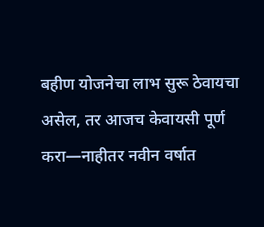बहीण योजनेचा लाभ सुरू ठेवायचा असेल, तर आजच केवायसी पूर्ण करा—नाहीतर नवीन वर्षात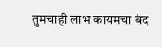तुमचाही लाभ कायमचा बंद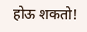होऊ शकतो!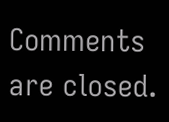Comments are closed.